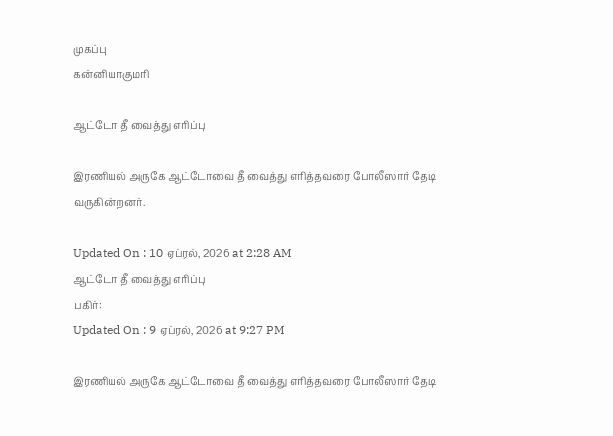முகப்பு
கன்னியாகுமரி

ஆட்டோ தீ வைத்து எரிப்பு

இரணியல் அருகே ஆட்டோவை தீ வைத்து எரித்தவரை போலீஸார் தேடி வருகின்றனர்.

Updated On : 10 ஏப்ரல், 2026 at 2:28 AM
ஆட்டோ தீ வைத்து எரிப்பு
பகிர்:
Updated On : 9 ஏப்ரல், 2026 at 9:27 PM

இரணியல் அருகே ஆட்டோவை தீ வைத்து எரித்தவரை போலீஸார் தேடி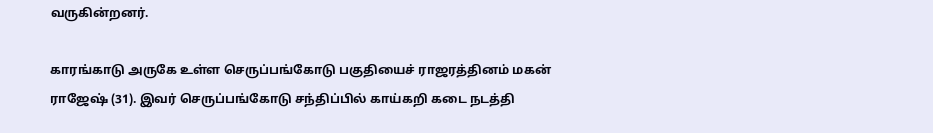வருகின்றனர்.

காரங்காடு அருகே உள்ள செருப்பங்கோடு பகுதியைச் ராஜரத்தினம் மகன் ராஜேஷ் (31). இவர் செருப்பங்கோடு சந்திப்பில் காய்கறி கடை நடத்தி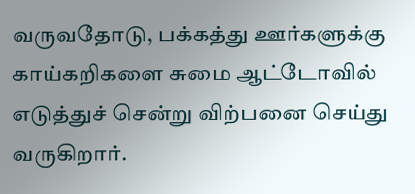வருவதோடு, பக்கத்து ஊர்களுக்கு காய்கறிகளை சுமை ஆட்டோவில் எடுத்துச் சென்று விற்பனை செய்து வருகிறார்.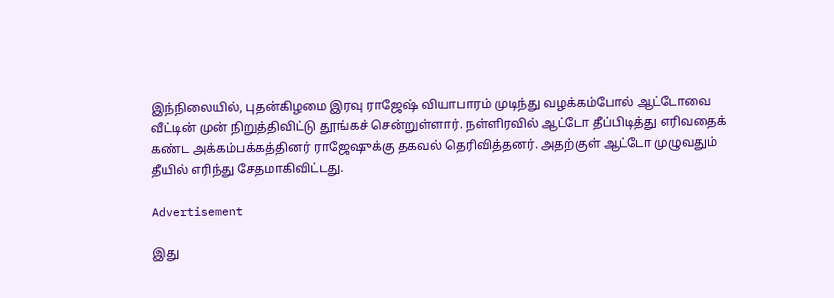இந்நிலையில், புதன்கிழமை இரவு ராஜேஷ் வியாபாரம் முடிந்து வழக்கம்போல் ஆட்டோவை வீட்டின் முன் நிறுத்திவிட்டு தூங்கச் சென்றுள்ளார். நள்ளிரவில் ஆட்டோ தீப்பிடித்து எரிவதைக் கண்ட அக்கம்பக்கத்தினர் ராஜேஷுக்கு தகவல் தெரிவித்தனர். அதற்குள் ஆட்டோ முழுவதும் தீயில் எரிந்து சேதமாகிவிட்டது.

Advertisement

இது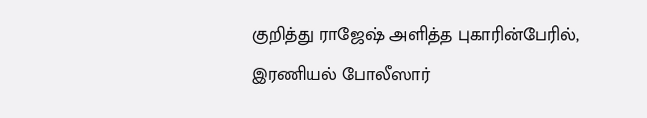குறித்து ராஜேஷ் அளித்த புகாரின்பேரில், இரணியல் போலீஸார்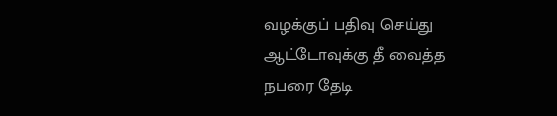வழக்குப் பதிவு செய்து ஆட்டோவுக்கு தீ வைத்த நபரை தேடி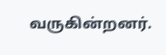வருகின்றனர்.